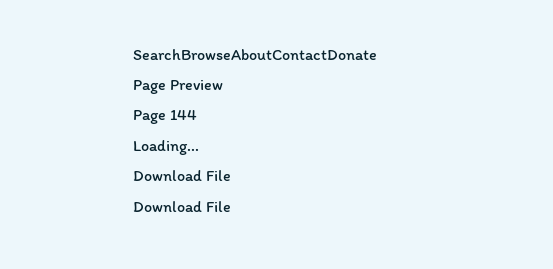SearchBrowseAboutContactDonate
Page Preview
Page 144
Loading...
Download File
Download File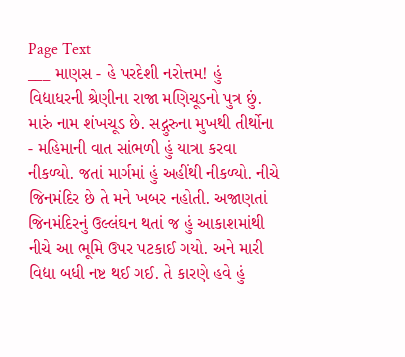Page Text
___ માણસ - હે પરદેશી નરોત્તમ! હું વિદ્યાધરની શ્રેણીના રાજા મણિચૂડનો પુત્ર છું. મારું નામ શંખચૂડ છે. સદ્ગુરુના મુખથી તીર્થોના - મહિમાની વાત સાંભળી હું યાત્રા કરવા નીકળ્યો. જતાં માર્ગમાં હું અહીંથી નીકળ્યો. નીચે જિનમંદિર છે તે મને ખબર નહોતી. અજાણતાં જિનમંદિરનું ઉલ્લંઘન થતાં જ હું આકાશમાંથી નીચે આ ભૂમિ ઉપર પટકાઈ ગયો. અને મારી વિદ્યા બધી નષ્ટ થઈ ગઈ. તે કારણે હવે હું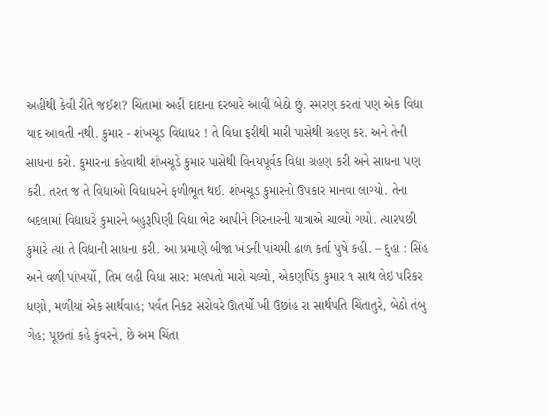અહીંથી કેવી રીતે જઈશ? ચિંતામાં અહીં દાદાના દરબારે આવી બેઠો છું. સ્મરણ કરતાં પણ એક વિદ્યા યાદ આવતી નથી. કુમાર - શંખચૂડ વિદ્યાધર ! તે વિધા ફરીથી મારી પાસેથી ગ્રહણ કર. અને તેની સાધના કરો. કુમારના કહેવાથી શંખચૂડે કુમાર પાસેથી વિનયપૂર્વક વિદ્યા ગ્રહણ કરી અને સાધના પણ કરી. તરત જ તે વિદ્યાઓ વિદ્યાધરને ફળીભૂત થઈ. શંખચૂડ કુમારનો ઉપકાર માનવા લાગ્યો. તેના બદલામાં વિદ્યાધરે કુમારને બહુરૂપિણી વિદ્યા ભેટ આપીને ગિરનારની યાત્રાએ ચાલ્યો ગયો. ત્યારપછી કુમારે ત્યાં તે વિદ્યાની સાધના કરી. આ પ્રમાણે બીજા ખંડની પાંચમી ઢાળ કર્તા પુષે કહી. – દુહા : સિંહ અને વળી પાંખર્યો, તિમ લહી વિધા સાર: મલપતો મારો ચલ્યો, એકણપિંડ કુમાર ૧ સાથ લેઇ પરિકર ધણો, મળીયાં એક સાર્થવાહ; પર્વત નિકટ સરોવરે ઊતર્યો ખી ઉછાંહ રા સાર્થપતિ ચિંતાતુરે, બેઠો તંબુ ગેહ; પૂછતાં કહે કુંવરને, છે અમ ચિંતા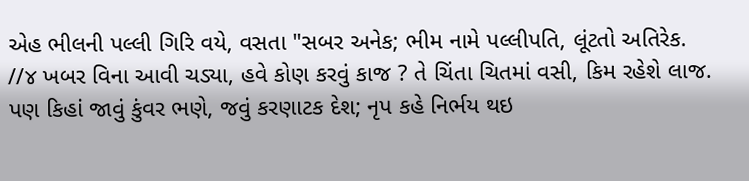એહ ભીલની પલ્લી ગિરિ વયે, વસતા "સબર અનેક; ભીમ નામે પલ્લીપતિ, લૂંટતો અતિરેક. //૪ ખબર વિના આવી ચડ્યા, હવે કોણ કરવું કાજ ? તે ચિંતા ચિતમાં વસી, કિમ રહેશે લાજ. પણ કિહાં જાવું કુંવર ભણે, જવું કરણાટક દેશ; નૃપ કહે નિર્ભય થઇ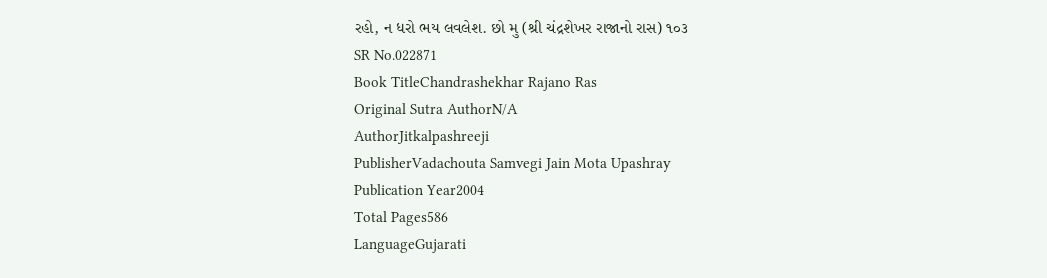રહો, ન ધરો ભય લવલેશ. છો મુ (શ્રી ચંદ્રશેખર રાજાનો રાસ) ૧૦૩
SR No.022871
Book TitleChandrashekhar Rajano Ras
Original Sutra AuthorN/A
AuthorJitkalpashreeji
PublisherVadachouta Samvegi Jain Mota Upashray
Publication Year2004
Total Pages586
LanguageGujarati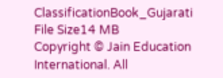ClassificationBook_Gujarati
File Size14 MB
Copyright © Jain Education International. All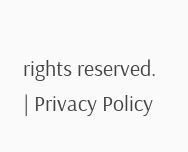rights reserved. | Privacy Policy